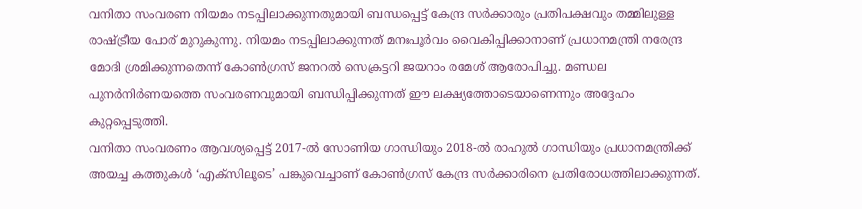വനിതാ സംവരണ നിയമം നടപ്പിലാക്കുന്നതുമായി ബന്ധപ്പെട്ട് കേന്ദ്ര സർക്കാരും പ്രതിപക്ഷവും തമ്മിലുള്ള രാഷ്ട്രീയ പോര് മുറുകുന്നു. നിയമം നടപ്പിലാക്കുന്നത് മനഃപൂർവം വൈകിപ്പിക്കാനാണ് പ്രധാനമന്ത്രി നരേന്ദ്ര മോദി ശ്രമിക്കുന്നതെന്ന് കോൺഗ്രസ് ജനറൽ സെക്രട്ടറി ജയറാം രമേശ് ആരോപിച്ചു. മണ്ഡല പുനർനിർണയത്തെ സംവരണവുമായി ബന്ധിപ്പിക്കുന്നത് ഈ ലക്ഷ്യത്തോടെയാണെന്നും അദ്ദേഹം കുറ്റപ്പെടുത്തി.
വനിതാ സംവരണം ആവശ്യപ്പെട്ട് 2017-ൽ സോണിയ ഗാന്ധിയും 2018-ൽ രാഹുൽ ഗാന്ധിയും പ്രധാനമന്ത്രിക്ക് അയച്ച കത്തുകൾ ‘എക്സിലൂടെ’ പങ്കുവെച്ചാണ് കോൺഗ്രസ് കേന്ദ്ര സർക്കാരിനെ പ്രതിരോധത്തിലാക്കുന്നത്.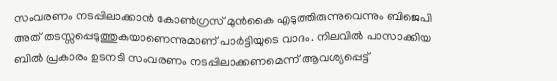സംവരണം നടപ്പിലാക്കാൻ കോൺഗ്രസ് മുൻകൈ എടുത്തിരുന്നുവെന്നും ബിജെപി അത് തടസ്സപ്പെടുത്തുകയാണെന്നുമാണ് പാർട്ടിയുടെ വാദം. നിലവിൽ പാസാക്കിയ ബിൽ പ്രകാരം ഉടനടി സംവരണം നടപ്പിലാക്കണമെന്ന് ആവശ്യപ്പെട്ട്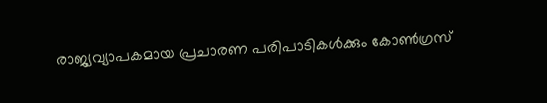രാജ്യവ്യാപകമായ പ്രചാരണ പരിപാടികൾക്കും കോൺഗ്രസ്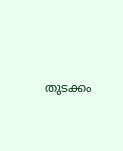തുടക്കം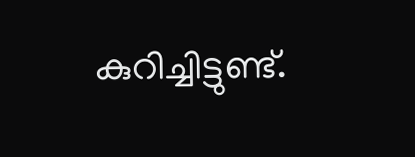കുറിച്ചിട്ടുണ്ട്.